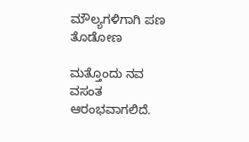ಮೌಲ್ಯಗಳಿಗಾಗಿ ಪಣ ತೊಡೋಣ

ಮತ್ತೊಂದು ನವ ವಸಂತ ಆರಂಭವಾಗಲಿದೆ.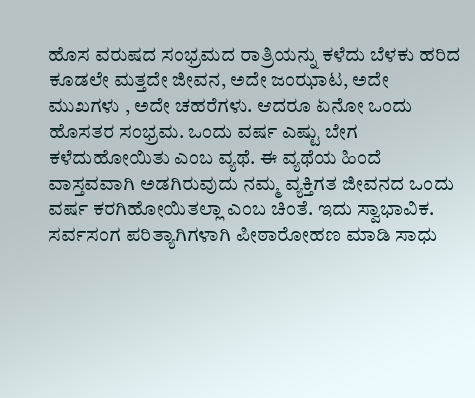ಹೊಸ ವರುಷದ ಸಂಭ್ರಮದ ರಾತ್ರಿಯನ್ನು ಕಳೆದು ಬೆಳಕು ಹರಿದ ಕೂಡಲೇ ಮತ್ತದೇ ಜೀವನ, ಅದೇ ಜಂಝಾಟ, ಅದೇ ಮುಖಗಳು , ಅದೇ ಚಹರೆಗಳು. ಆದರೂ ಏನೋ ಒಂದು ಹೊಸತರ ಸಂಭ್ರಮ. ಒಂದು ವರ್ಷ ಎಷ್ಟು ಬೇಗ ಕಳೆದುಹೋಯಿತು ಎಂಬ ವ್ಯಥೆ. ಈ ವ್ಯಥೆಯ ಹಿಂದೆ ವಾಸ್ತವವಾಗಿ ಅಡಗಿರುವುದು ನಮ್ಮ ವ್ಯಕ್ತಿಗತ ಜೀವನದ ಒಂದು ವರ್ಷ ಕರಗಿಹೋಯಿತಲ್ಲಾ ಎಂಬ ಚಿಂತೆ. ಇದು ಸ್ವಾಭಾವಿಕ. ಸರ್ವಸಂಗ ಪರಿತ್ಯಾಗಿಗಳಾಗಿ ಪೀಠಾರೋಹಣ ಮಾಡಿ ಸಾಧು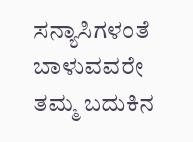ಸನ್ಯಾಸಿಗಳಂತೆ ಬಾಳುವವರೇ ತಮ್ಮ ಬದುಕಿನ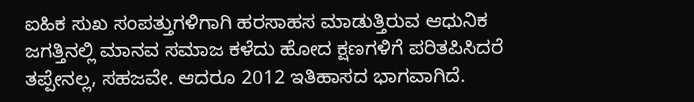ಐಹಿಕ ಸುಖ ಸಂಪತ್ತುಗಳಿಗಾಗಿ ಹರಸಾಹಸ ಮಾಡುತ್ತಿರುವ ಆಧುನಿಕ ಜಗತ್ತಿನಲ್ಲಿ ಮಾನವ ಸಮಾಜ ಕಳೆದು ಹೋದ ಕ್ಷಣಗಳಿಗೆ ಪರಿತಪಿಸಿದರೆ ತಪ್ಪೇನಲ್ಲ, ಸಹಜವೇ. ಆದರೂ 2012 ಇತಿಹಾಸದ ಭಾಗವಾಗಿದೆ.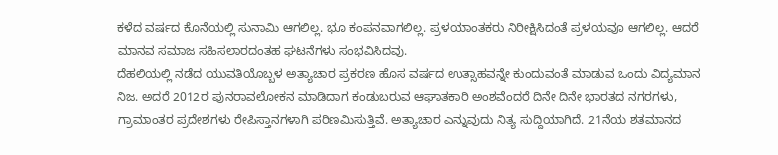ಕಳೆದ ವರ್ಷದ ಕೊನೆಯಲ್ಲಿ ಸುನಾಮಿ ಆಗಲಿಲ್ಲ. ಭೂ ಕಂಪನವಾಗಲಿಲ್ಲ. ಪ್ರಳಯಾಂತಕರು ನಿರೀಕ್ಷಿಸಿದಂತೆ ಪ್ರಳಯವೂ ಆಗಲಿಲ್ಲ. ಆದರೆ ಮಾನವ ಸಮಾಜ ಸಹಿಸಲಾರದಂತಹ ಘಟನೆಗಳು ಸಂಭವಿಸಿದವು.
ದೆಹಲಿಯಲ್ಲಿ ನಡೆದ ಯುವತಿಯೊಬ್ಬಳ ಅತ್ಯಾಚಾರ ಪ್ರಕರಣ ಹೊಸ ವರ್ಷದ ಉತ್ಸಾಹವನ್ನೇ ಕುಂದುವಂತೆ ಮಾಡುವ ಒಂದು ವಿದ್ಯಮಾನ ನಿಜ. ಅದರೆ 2012ರ ಪುನರಾವಲೋಕನ ಮಾಡಿದಾಗ ಕಂಡುಬರುವ ಆಘಾತಕಾರಿ ಅಂಶವೆಂದರೆ ದಿನೇ ದಿನೇ ಭಾರತದ ನಗರಗಳು, ಗ್ರಾಮಾಂತರ ಪ್ರದೇಶಗಳು ರೇಪಿಸ್ತಾನಗಳಾಗಿ ಪರಿಣಮಿಸುತ್ತಿವೆ. ಅತ್ಯಾಚಾರ ಎನ್ನುವುದು ನಿತ್ಯ ಸುದ್ದಿಯಾಗಿದೆ. 21ನೆಯ ಶತಮಾನದ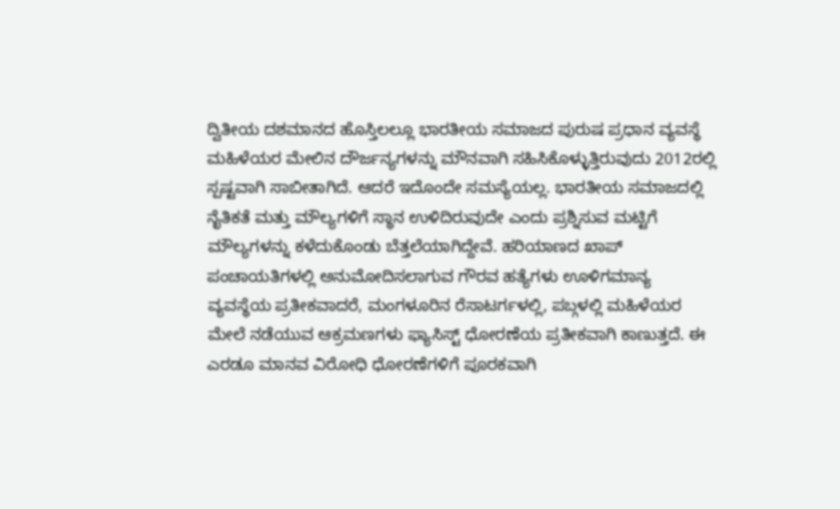ದ್ವಿತೀಯ ದಶಮಾನದ ಹೊಸ್ತಿಲಲ್ಲೂ ಭಾರತೀಯ ಸಮಾಜದ ಪುರುಷ ಪ್ರಧಾನ ವ್ಯವಸ್ಥೆ ಮಹಿಳೆಯರ ಮೇಲಿನ ದೌರ್ಜನ್ಯಗಳನ್ನು ಮೌನವಾಗಿ ಸಹಿಸಿಕೊಳ್ಳುತ್ತಿರುವುದು 2012ರಲ್ಲಿ ಸ್ಪಷ್ಟವಾಗಿ ಸಾಬೀತಾಗಿದೆ. ಆದರೆ ಇದೊಂದೇ ಸಮಸ್ಯೆಯಲ್ಲ. ಭಾರತೀಯ ಸಮಾಜದಲ್ಲಿ ನೈತಿಕತೆ ಮತ್ತು ಮೌಲ್ಯಗಳಿಗೆ ಸ್ಥಾನ ಉಳಿದಿರುವುದೇ ಎಂದು ಪ್ರಶ್ನಿಸುವ ಮಟ್ಟಿಗೆ ಮೌಲ್ಯಗಳನ್ನು ಕಳೆದುಕೊಂಡು ಬೆತ್ತಲೆಯಾಗಿದ್ದೇವೆ. ಹರಿಯಾಣದ ಖಾಪ್ ಪಂಚಾಯತಿಗಳಲ್ಲಿ ಅನುಮೋದಿಸಲಾಗುವ ಗೌರವ ಹತ್ಯೆಗಳು ಊಳಿಗಮಾನ್ಯ ವ್ಯವಸ್ಥೆಯ ಪ್ರತೀಕವಾದರೆ, ಮಂಗಳೂರಿನ ರೆಸಾಟರ್ಗಳಲ್ಲಿ, ಪಬ್ಗಳಲ್ಲಿ ಮಹಿಳೆಯರ ಮೇಲೆ ನಡೆಯುವ ಆಕ್ರಮಣಗಳು ಫ್ಯಾಸಿಸ್ಟ್ ಧೋರಣೆಯ ಪ್ರತೀಕವಾಗಿ ಕಾಣುತ್ತದೆ. ಈ ಎರಡೂ ಮಾನವ ವಿರೋಧಿ ಧೋರಣೆಗಳಿಗೆ ಪೂರಕವಾಗಿ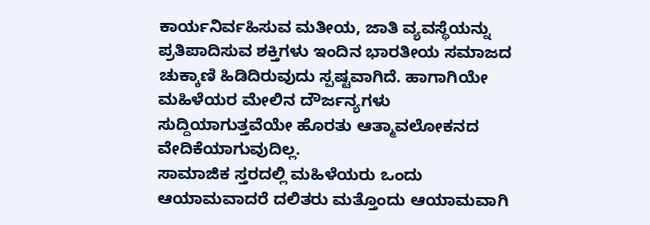ಕಾರ್ಯನಿರ್ವಹಿಸುವ ಮತೀಯ, ಜಾತಿ ವ್ಯವಸ್ಥೆಯನ್ನು ಪ್ರತಿಪಾದಿಸುವ ಶಕ್ತಿಗಳು ಇಂದಿನ ಭಾರತೀಯ ಸಮಾಜದ ಚುಕ್ಕಾಣಿ ಹಿಡಿದಿರುವುದು ಸ್ಪಷ್ಟವಾಗಿದೆ. ಹಾಗಾಗಿಯೇ ಮಹಿಳೆಯರ ಮೇಲಿನ ದೌರ್ಜನ್ಯಗಳು ಸುದ್ದಿಯಾಗುತ್ತವೆಯೇ ಹೊರತು ಆತ್ಮಾವಲೋಕನದ ವೇದಿಕೆಯಾಗುವುದಿಲ್ಲ.
ಸಾಮಾಜಿಕ ಸ್ತರದಲ್ಲಿ ಮಹಿಳೆಯರು ಒಂದು ಆಯಾಮವಾದರೆ ದಲಿತರು ಮತ್ತೊಂದು ಆಯಾಮವಾಗಿ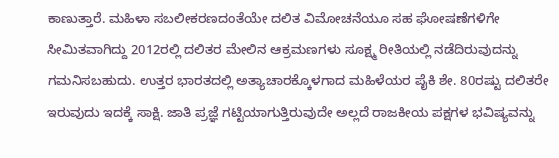ಕಾಣುತ್ತಾರೆ. ಮಹಿಳಾ ಸಬಲೀಕರಣದಂತೆಯೇ ದಲಿತ ವಿಮೋಚನೆಯೂ ಸಹ ಘೋಷಣೆಗಳಿಗೇ ಸೀಮಿತವಾಗಿದ್ದು 2012ರಲ್ಲಿ ದಲಿತರ ಮೇಲಿನ ಆಕ್ರಮಣಗಳು ಸೂಕ್ಷ್ಮ ರೀತಿಯಲ್ಲಿ ನಡೆದಿರುವುದನ್ನು ಗಮನಿಸಬಹುದು. ಉತ್ತರ ಭಾರತದಲ್ಲಿ ಅತ್ಯಾಚಾರಕ್ಕೊಳಗಾದ ಮಹಿಳೆಯರ ಪೈಕಿ ಶೇ. 80ರಷ್ಟು ದಲಿತರೇ ಇರುವುದು ಇದಕ್ಕೆ ಸಾಕ್ಷಿ. ಜಾತಿ ಪ್ರಜ್ಞೆ ಗಟ್ಟಿಯಾಗುತ್ತಿರುವುದೇ ಅಲ್ಲದೆ ರಾಜಕೀಯ ಪಕ್ಷಗಳ ಭವಿಷ್ಯವನ್ನು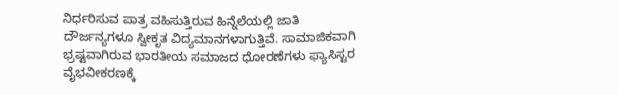ನಿರ್ಧರಿಸುವ ಪಾತ್ರ ವಹಿಸುತ್ತಿರುವ ಹಿನ್ನೆಲೆಯಲ್ಲಿ ಜಾತಿ ದೌರ್ಜನ್ಯಗಳೂ ಸ್ವೀಕೃತ ವಿದ್ಯಮಾನಗಳಾಗುತ್ತಿವೆ. ಸಾಮಾಜಿಕವಾಗಿ ಭ್ರಷ್ಟವಾಗಿರುವ ಭಾರತೀಯ ಸಮಾಜದ ಧೋರಣೆಗಳು ಫ್ಯಾಸಿಸ್ಟರ ವೈಭವೀಕರಣಕ್ಕೆ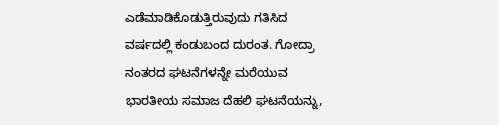ಎಡೆಮಾಡಿಕೊಡುತ್ತಿರುವುದು ಗತಿಸಿದ ವರ್ಷದಲ್ಲಿ ಕಂಡುಬಂದ ದುರಂತ. ಗೋದ್ರಾ ನಂತರದ ಘಟನೆಗಳನ್ನೇ ಮರೆಯುವ ಭಾರತೀಯ ಸಮಾಜ ದೆಹಲಿ ಘಟನೆಯನ್ನು,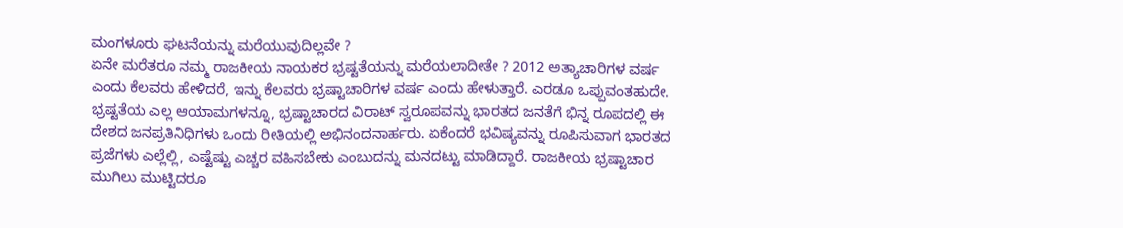ಮಂಗಳೂರು ಘಟನೆಯನ್ನು ಮರೆಯುವುದಿಲ್ಲವೇ ?
ಏನೇ ಮರೆತರೂ ನಮ್ಮ ರಾಜಕೀಯ ನಾಯಕರ ಭ್ರಷ್ಟತೆಯನ್ನು ಮರೆಯಲಾದೀತೇ ? 2012 ಅತ್ಯಾಚಾರಿಗಳ ವರ್ಷ ಎಂದು ಕೆಲವರು ಹೇಳಿದರೆ, ಇನ್ನು ಕೆಲವರು ಭ್ರಷ್ಟಾಚಾರಿಗಳ ವರ್ಷ ಎಂದು ಹೇಳುತ್ತಾರೆ. ಎರಡೂ ಒಪ್ಪುವಂತಹುದೇ. ಭ್ರಷ್ಟತೆಯ ಎಲ್ಲ ಆಯಾಮಗಳನ್ನೂ, ಭ್ರಷ್ಟಾಚಾರದ ವಿರಾಟ್ ಸ್ವರೂಪವನ್ನು ಭಾರತದ ಜನತೆಗೆ ಭಿನ್ನ ರೂಪದಲ್ಲಿ ಈ ದೇಶದ ಜನಪ್ರತಿನಿಧಿಗಳು ಒಂದು ರೀತಿಯಲ್ಲಿ ಅಭಿನಂದನಾರ್ಹರು. ಏಕೆಂದರೆ ಭವಿಷ್ಯವನ್ನು ರೂಪಿಸುವಾಗ ಭಾರತದ ಪ್ರಜೆಗಳು ಎಲ್ಲೆಲ್ಲಿ, ಎಷ್ಟೆಷ್ಟು ಎಚ್ಚರ ವಹಿಸಬೇಕು ಎಂಬುದನ್ನು ಮನದಟ್ಟು ಮಾಡಿದ್ದಾರೆ. ರಾಜಕೀಯ ಭ್ರಷ್ಟಾಚಾರ ಮುಗಿಲು ಮುಟ್ಟಿದರೂ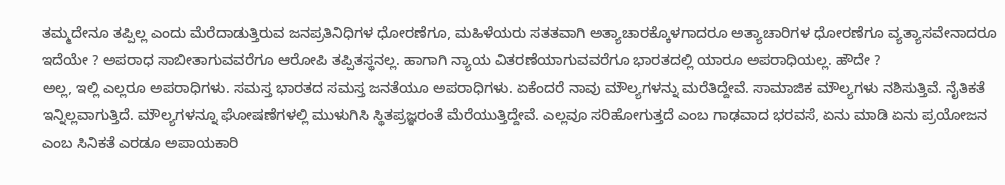ತಮ್ಮದೇನೂ ತಪ್ಪಿಲ್ಲ ಎಂದು ಮೆರೆದಾಡುತ್ತಿರುವ ಜನಪ್ರತಿನಿಧಿಗಳ ಧೋರಣೆಗೂ, ಮಹಿಳೆಯರು ಸತತವಾಗಿ ಅತ್ಯಾಚಾರಕ್ಕೊಳಗಾದರೂ ಅತ್ಯಾಚಾರಿಗಳ ಧೋರಣೆಗೂ ವ್ಯತ್ಯಾಸವೇನಾದರೂ ಇದೆಯೇ ? ಅಪರಾಧ ಸಾಬೀತಾಗುವವರೆಗೂ ಆರೋಪಿ ತಪ್ಪಿತಸ್ಥನಲ್ಲ. ಹಾಗಾಗಿ ನ್ಯಾಯ ವಿತರಣೆಯಾಗುವವರೆಗೂ ಭಾರತದಲ್ಲಿ ಯಾರೂ ಅಪರಾಧಿಯಲ್ಲ. ಹೌದೇ ?
ಅಲ್ಲ, ಇಲ್ಲಿ ಎಲ್ಲರೂ ಅಪರಾಧಿಗಳು. ಸಮಸ್ತ ಭಾರತದ ಸಮಸ್ತ ಜನತೆಯೂ ಅಪರಾಧಿಗಳು. ಏಕೆಂದರೆ ನಾವು ಮೌಲ್ಯಗಳನ್ನು ಮರೆತಿದ್ದೇವೆ. ಸಾಮಾಜಿಕ ಮೌಲ್ಯಗಳು ನಶಿಸುತ್ತಿವೆ. ನೈತಿಕತೆ ಇನ್ನಿಲ್ಲವಾಗುತ್ತಿದೆ. ಮೌಲ್ಯಗಳನ್ನೂ ಘೋಷಣೆಗಳಲ್ಲಿ ಮುಳುಗಿಸಿ ಸ್ಥಿತಪ್ರಜ್ಞರಂತೆ ಮೆರೆಯುತ್ತಿದ್ದೇವೆ. ಎಲ್ಲವೂ ಸರಿಹೋಗುತ್ತದೆ ಎಂಬ ಗಾಢವಾದ ಭರವಸೆ, ಏನು ಮಾಡಿ ಏನು ಪ್ರಯೋಜನ ಎಂಬ ಸಿನಿಕತೆ ಎರಡೂ ಅಪಾಯಕಾರಿ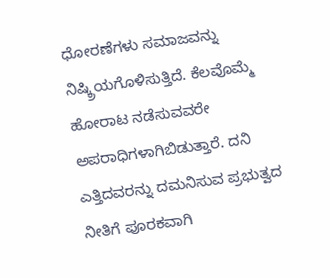ಧೋರಣೆಗಳು ಸಮಾಜವನ್ನು ನಿಷ್ಕ್ರಿಯಗೊಳಿಸುತ್ತಿದೆ. ಕೆಲವೊಮ್ಮೆ ಹೋರಾಟ ನಡೆಸುವವರೇ ಅಪರಾಧಿಗಳಾಗಿಬಿಡುತ್ತಾರೆ. ದನಿ ಎತ್ತಿದವರನ್ನು ದಮನಿಸುವ ಪ್ರಭುತ್ವದ ನೀತಿಗೆ ಪೂರಕವಾಗಿ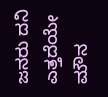ಜನರು ದನಿ ಎತ್ತದೆಯೇ ಮೌನ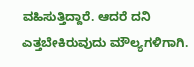ವಹಿಸುತ್ತಿದ್ದಾರೆ. ಆದರೆ ದನಿ ಎತ್ತಬೇಕಿರುವುದು ಮೌಲ್ಯಗಳಿಗಾಗಿ.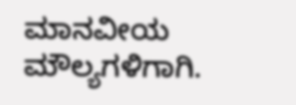ಮಾನವೀಯ ಮೌಲ್ಯಗಳಿಗಾಗಿ.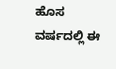ಹೊಸ ವರ್ಷದಲ್ಲಿ ಈ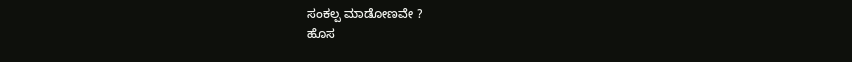ಸಂಕಲ್ಪ ಮಾಡೋಣವೇ ?
ಹೊಸ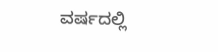ವರ್ಷದಲ್ಲಿ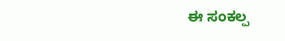ಈ ಸಂಕಲ್ಪ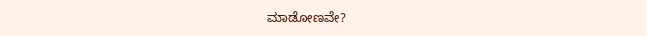ಮಾಡೋಣವೇ?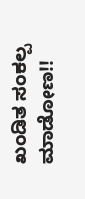ಖಂಡಿತ ಸಂಕಲ್ಪ ಮಾಡೋಣ!!